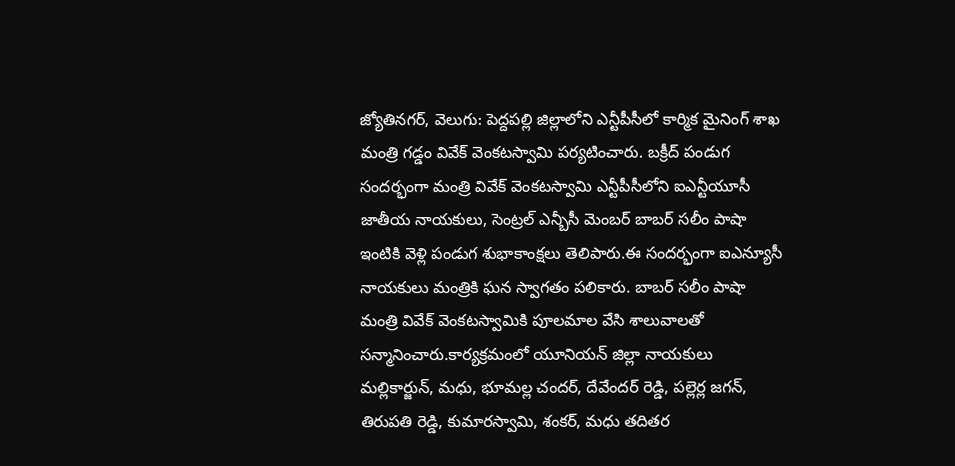జ్యోతినగర్, వెలుగు: పెద్దపల్లి జిల్లాలోని ఎన్టీపీసీలో కార్మిక మైనింగ్ శాఖ మంత్రి గడ్డం వివేక్ వెంకటస్వామి పర్యటించారు. బక్రీద్ పండుగ సందర్భంగా మంత్రి వివేక్ వెంకటస్వామి ఎన్టీపీసీలోని ఐఎన్టీయూసీ జాతీయ నాయకులు, సెంట్రల్ ఎన్బీసీ మెంబర్ బాబర్ సలీం పాషా ఇంటికి వెళ్లి పండుగ శుభాకాంక్షలు తెలిపారు.ఈ సందర్భంగా ఐఎన్యూసీ నాయకులు మంత్రికి ఘన స్వాగతం పలికారు. బాబర్ సలీం పాషా మంత్రి వివేక్ వెంకటస్వామికి పూలమాల వేసి శాలువాలతో సన్మానించారు.కార్యక్రమంలో యూనియన్ జిల్లా నాయకులు మల్లికార్జున్, మధు, భూమల్ల చందర్, దేవేందర్ రెడ్డి, పల్లెర్ల జగన్, తిరుపతి రెడ్డి, కుమారస్వామి, శంకర్, మధు తదితర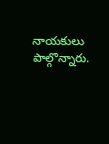నాయకులు పాల్గొన్నారు.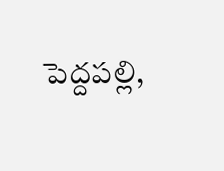పెద్దపల్లి,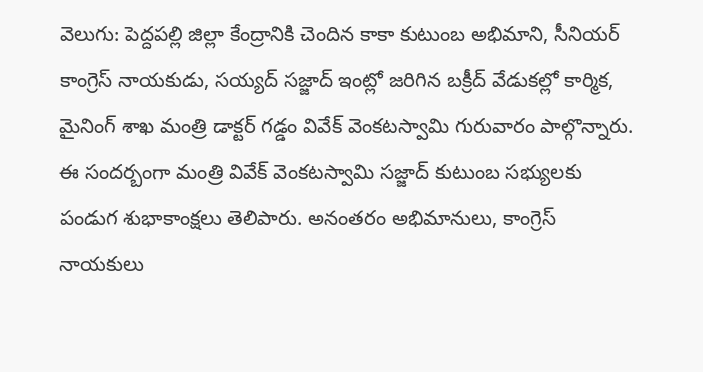వెలుగు: పెద్దపల్లి జిల్లా కేంద్రానికి చెందిన కాకా కుటుంబ అభిమాని, సీనియర్ కాంగ్రెస్ నాయకుడు, సయ్యద్ సజ్జాద్ ఇంట్లో జరిగిన బక్రీద్ వేడుకల్లో కార్మిక, మైనింగ్ శాఖ మంత్రి డాక్టర్ గడ్డం వివేక్ వెంకటస్వామి గురువారం పాల్గొన్నారు. ఈ సందర్బంగా మంత్రి వివేక్ వెంకటస్వామి సజ్జాద్ కుటుంబ సభ్యులకు పండుగ శుభాకాంక్షలు తెలిపారు. అనంతరం అభిమానులు, కాంగ్రెస్ నాయకులు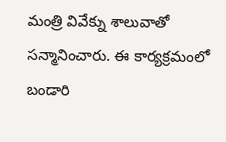మంత్రి వివేక్ను శాలువాతో సన్మానించారు. ఈ కార్యక్రమంలో బండారి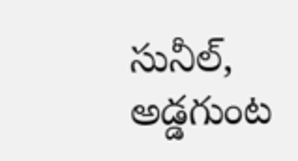సునీల్, అడ్డగుంట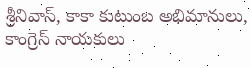శ్రీనివాస్, కాకా కుటుంబ అభిమానులు, కాంగ్రెస్ నాయకులు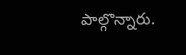పాల్గొన్నారు.